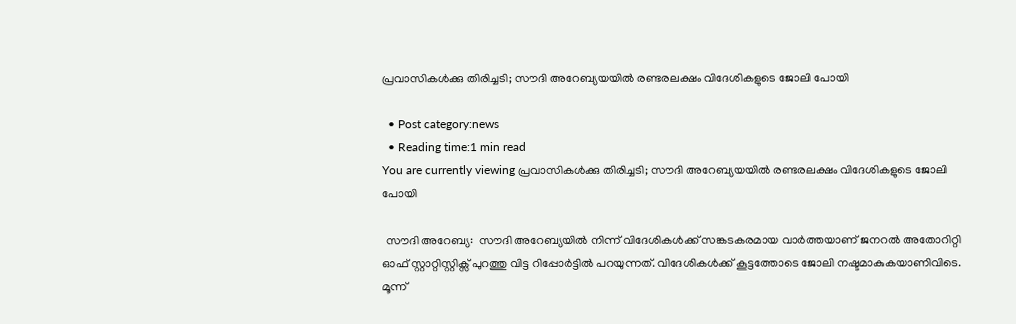പ്രവാസികള്‍ക്കു തിരിച്ചടി; സൗദി അറേബ്യയയില്‍ രണ്ടരലക്ഷം വിദേശികളുടെ ജോലി പോയി

  • Post category:news
  • Reading time:1 min read
You are currently viewing പ്രവാസികള്‍ക്കു തിരിച്ചടി; സൗദി അറേബ്യയയില്‍ രണ്ടരലക്ഷം വിദേശികളുടെ ജോലി പോയി

 സൗദി അറേബ്യ:  സൗദി അറേബ്യയില്‍ നിന്ന് വിദേശികള്‍ക്ക് സങ്കടകരമായ വാര്‍ത്തയാണ് ജനറല്‍ അതോറിറ്റി ഓഫ് സ്റ്റാറ്റിസ്റ്റിക്സ് പുറത്തു വിട്ട റിപ്പോര്‍ട്ടില്‍ പറയുന്നത്. വിദേശികള്‍ക്ക് കൂട്ടത്തോടെ ജോലി നഷ്ടമാകുകയാണിവിടെ. മൂന്ന്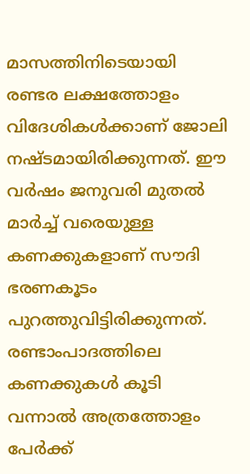മാസത്തിനിടെയായി രണ്ടര ലക്ഷത്തോളം വിദേശികള്‍ക്കാണ് ജോലി നഷ്ടമായിരിക്കുന്നത്. ഈ വര്‍ഷം ജനുവരി മുതല്‍ മാര്‍ച്ച് വരെയുള്ള കണക്കുകളാണ് സൗദി ഭരണകൂടം പുറത്തുവിട്ടിരിക്കുന്നത്. രണ്ടാംപാദത്തിലെ കണക്കുകള്‍ കൂടി വന്നാല്‍ അത്രത്തോളം പേര്‍ക്ക്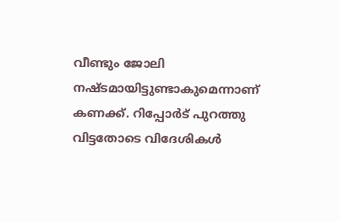വീണ്ടും ജോലി നഷ്ടമായിട്ടുണ്ടാകുമെന്നാണ് കണക്ക്. റിപ്പോര്‍ട് പുറത്തു വിട്ടതോടെ വിദേശികള്‍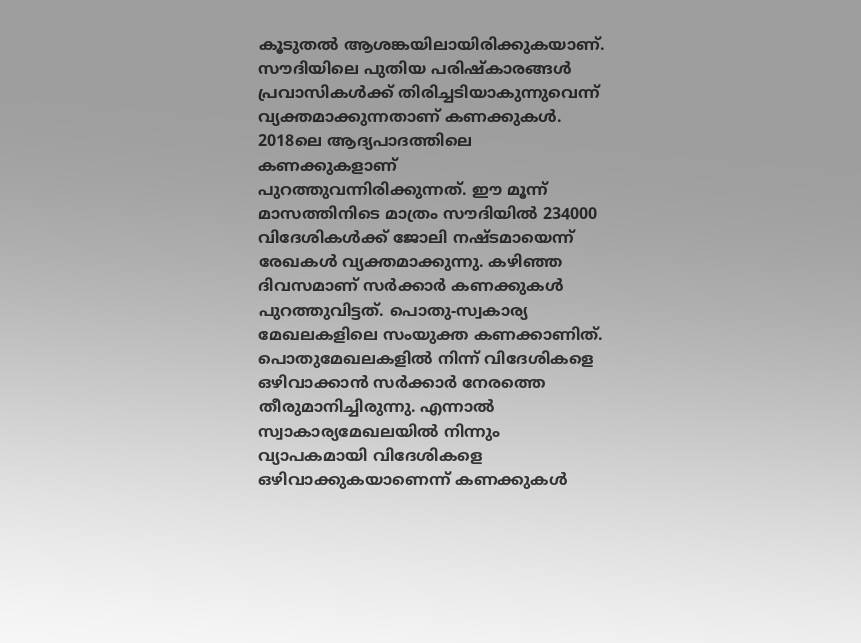കൂടുതല്‍ ആശങ്കയിലായിരിക്കുകയാണ്. സൗദിയിലെ പുതിയ പരിഷ്‌കാരങ്ങള്‍ പ്രവാസികള്‍ക്ക് തിരിച്ചടിയാകുന്നുവെന്ന് വ്യക്തമാക്കുന്നതാണ് കണക്കുകള്‍. 2018ലെ ആദ്യപാദത്തിലെ കണക്കുകളാണ് പുറത്തുവന്നിരിക്കുന്നത്. ഈ മൂന്ന് മാസത്തിനിടെ മാത്രം സൗദിയില്‍ 234000 വിദേശികള്‍ക്ക് ജോലി നഷ്ടമായെന്ന് രേഖകള്‍ വ്യക്തമാക്കുന്നു. കഴിഞ്ഞ ദിവസമാണ് സര്‍ക്കാര്‍ കണക്കുകള്‍ പുറത്തുവിട്ടത്. പൊതു-സ്വകാര്യ മേഖലകളിലെ സംയുക്ത കണക്കാണിത്. പൊതുമേഖലകളില്‍ നിന്ന് വിദേശികളെ ഒഴിവാക്കാന്‍ സര്‍ക്കാര്‍ നേരത്തെ തീരുമാനിച്ചിരുന്നു. എന്നാല്‍ സ്വാകാര്യമേഖലയില്‍ നിന്നും വ്യാപകമായി വിദേശികളെ ഒഴിവാക്കുകയാണെന്ന് കണക്കുകള്‍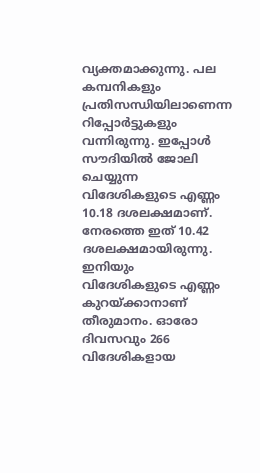വ്യക്തമാക്കുന്നു. പല കമ്പനികളും പ്രതിസന്ധിയിലാണെന്ന റിപ്പോര്‍ട്ടുകളും വന്നിരുന്നു. ഇപ്പോള്‍ സൗദിയില്‍ ജോലി ചെയ്യുന്ന വിദേശികളുടെ എണ്ണം 10.18 ദശലക്ഷമാണ്. നേരത്തെ ഇത് 10.42 ദശലക്ഷമായിരുന്നു. ഇനിയും വിദേശികളുടെ എണ്ണം കുറയ്ക്കാനാണ് തീരുമാനം. ഓരോ ദിവസവും 266 വിദേശികളായ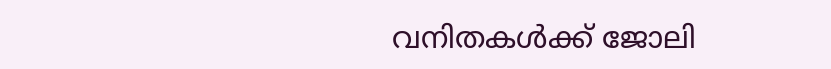വനിതകള്‍ക്ക് ജോലി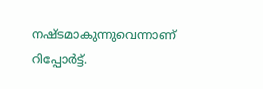നഷ്ടമാകുന്നുവെന്നാണ് റിപ്പോര്‍ട്ട്.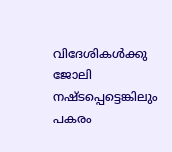വിദേശികള്‍ക്കു ജോലി നഷ്ടപ്പെട്ടെങ്കിലും പകരം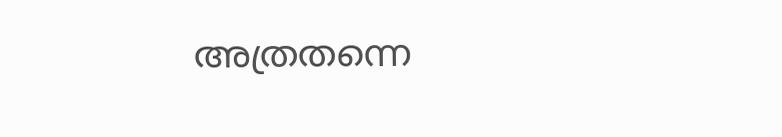അത്രതന്നെ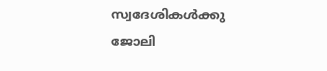സ്വദേശികള്‍ക്കു ജോലി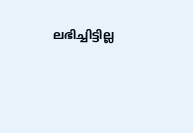ലഭിച്ചിട്ടില്ല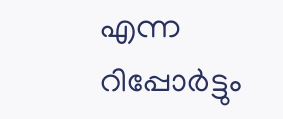എന്ന റിപ്പോര്‍ട്ടും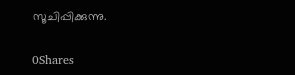സൂചിപ്പിക്കുന്നു.

0Shares